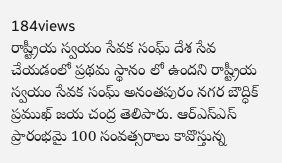184views
రాష్ట్రీయ స్వయం సేవక సంఘ్ దేశ సేవ చేయడంలో ప్రథమ స్థానం లో ఉందని రాష్ట్రీయ స్వయం సేవక సంఘ్ అనంతపురం నగర బౌద్ధిక్ ప్రముఖ్ జయ చంద్ర తెలిపారు. ఆర్ఎస్ఎస్ ప్రారంభమై 100 సంవత్సరాలు కావొస్తున్న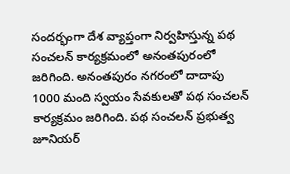సందర్భంగా దేశ వ్యాప్తంగా నిర్వహిస్తున్న పథ సంచలన్ కార్యక్రమంలో అనంతపురంలో జరిగింది. అనంతపురం నగరంలో దాదాపు 1000 మంది స్వయం సేవకులతో పథ సంచలన్ కార్యక్రమం జరిగింది. పథ సంచలన్ ప్రభుత్వ జూనియర్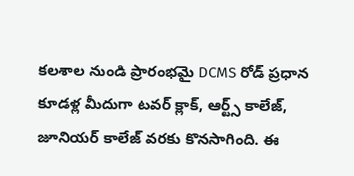కలశాల నుండి ప్రారంభమై DCMS రోడ్ ప్రధాన కూడళ్ల మీదుగా టవర్ క్లాక్, ఆర్ట్స్ కాలేజ్, జూనియర్ కాలేజ్ వరకు కొనసాగింది. ఈ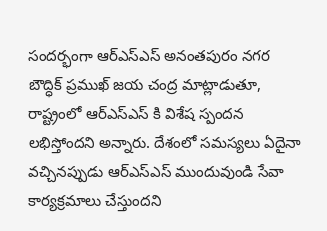సందర్భంగా ఆర్ఎస్ఎస్ అనంతపురం నగర బౌద్ధిక్ ప్రముఖ్ జయ చంద్ర మాట్లాడుతూ, రాష్ట్రంలో ఆర్ఎస్ఎస్ కి విశేష స్పందన లభిస్తోందని అన్నారు. దేశంలో సమస్యలు ఏదైనా వచ్చినప్పుడు ఆర్ఎస్ఎస్ ముందువుండి సేవా కార్యక్రమాలు చేస్తుందని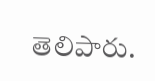తెలిపారు.